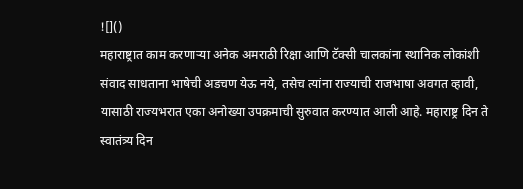![]()
महाराष्ट्रात काम करणाऱ्या अनेक अमराठी रिक्षा आणि टॅक्सी चालकांना स्थानिक लोकांशी संवाद साधताना भाषेची अडचण येऊ नये, तसेच त्यांना राज्याची राजभाषा अवगत व्हावी, यासाठी राज्यभरात एका अनोख्या उपक्रमाची सुरुवात करण्यात आली आहे. महाराष्ट्र दिन ते स्वातंत्र्य दिन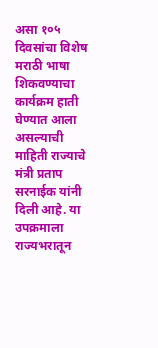असा १०५ दिवसांचा विशेष मराठी भाषा शिकवण्याचा कार्यक्रम हाती घेण्यात आला असल्याची माहिती राज्याचे मंत्री प्रताप सरनाईक यांनी दिली आहे. या उपक्रमाला राज्यभरातून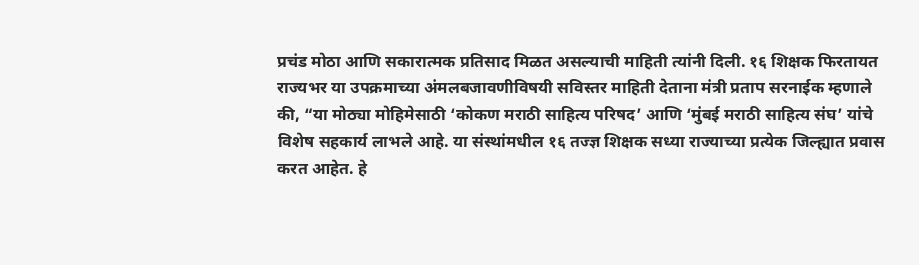प्रचंड मोठा आणि सकारात्मक प्रतिसाद मिळत असल्याची माहिती त्यांनी दिली. १६ शिक्षक फिरतायत राज्यभर या उपक्रमाच्या अंमलबजावणीविषयी सविस्तर माहिती देताना मंत्री प्रताप सरनाईक म्हणाले की, “या मोठ्या मोहिमेसाठी ‘कोकण मराठी साहित्य परिषद’ आणि ‘मुंबई मराठी साहित्य संघ’ यांचे विशेष सहकार्य लाभले आहे. या संस्थांमधील १६ तज्ज्ञ शिक्षक सध्या राज्याच्या प्रत्येक जिल्ह्यात प्रवास करत आहेत. हे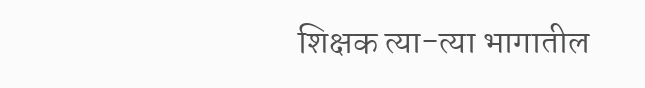शिक्षक त्या-त्या भागातील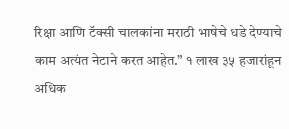रिक्षा आणि टॅक्सी चालकांना मराठी भाषेचे धडे देण्याचे काम अत्यंत नेटाने करत आहेत.” १ लाख ३५ हजारांहून अधिक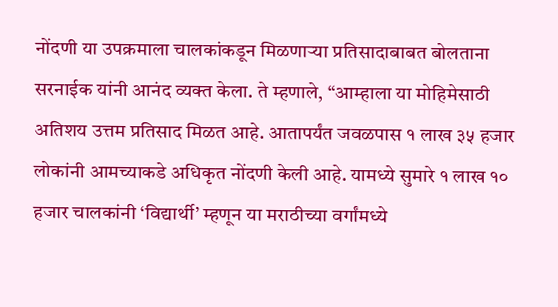नोंदणी या उपक्रमाला चालकांकडून मिळणाऱ्या प्रतिसादाबाबत बोलताना सरनाईक यांनी आनंद व्यक्त केला. ते म्हणाले, “आम्हाला या मोहिमेसाठी अतिशय उत्तम प्रतिसाद मिळत आहे. आतापर्यंत जवळपास १ लाख ३५ हजार लोकांनी आमच्याकडे अधिकृत नोंदणी केली आहे. यामध्ये सुमारे १ लाख १० हजार चालकांनी ‘विद्यार्थी’ म्हणून या मराठीच्या वर्गांमध्ये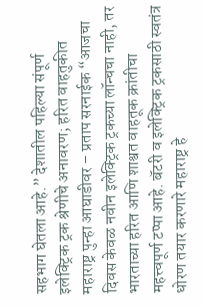सहभाग घेतला आहे.” देशातील पहिल्या संपूर्ण इलेक्ट्रिक ट्रक श्रेणीचे अनावरण; हरित वाहतुकीत महाराष्ट्र पुन्हा आघाडीवर – प्रताप सरनाईक “आजचा दिवस केवळ नवीन इलेक्ट्रिक ट्रकच्या लॉन्चचा नाही, तर भारताच्या हरित आणि शाश्वत वाहतूक क्रांतीचा महत्त्वपूर्ण टप्पा आहे. बॅटरी व इलेक्ट्रिक ट्रकसाठी स्वतंत्र धोरण तयार करणारे महाराष्ट्र हे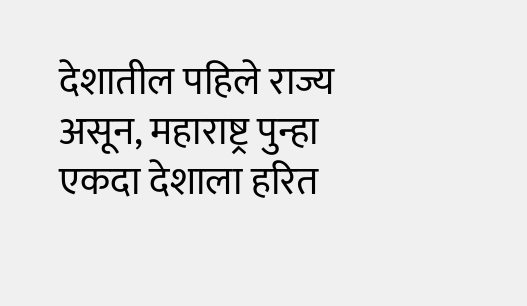देशातील पहिले राज्य असून, महाराष्ट्र पुन्हा एकदा देशाला हरित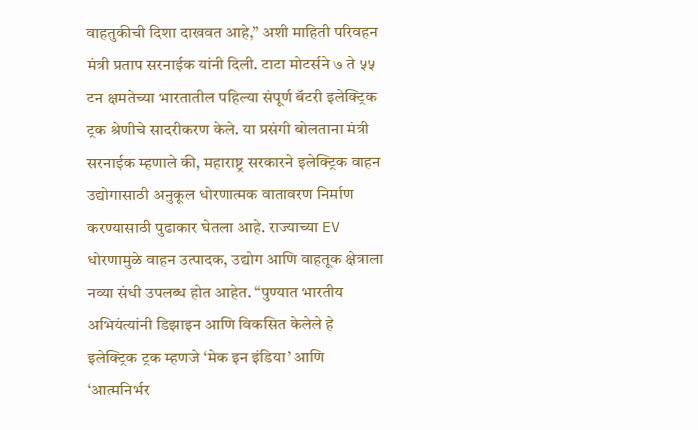वाहतुकीची दिशा दाखवत आहे,” अशी माहिती परिवहन मंत्री प्रताप सरनाईक यांनी दिली. टाटा मोटर्सने ७ ते ५५ टन क्षमतेच्या भारतातील पहिल्या संपूर्ण बॅटरी इलेक्ट्रिक ट्रक श्रेणीचे सादरीकरण केले. या प्रसंगी बोलताना मंत्री सरनाईक म्हणाले की, महाराष्ट्र सरकारने इलेक्ट्रिक वाहन उद्योगासाठी अनुकूल धोरणात्मक वातावरण निर्माण करण्यासाठी पुढाकार घेतला आहे. राज्याच्या EV धोरणामुळे वाहन उत्पादक, उद्योग आणि वाहतूक क्षेत्राला नव्या संधी उपलब्ध होत आहेत. “पुण्यात भारतीय अभियंत्यांनी डिझाइन आणि विकसित केलेले हे इलेक्ट्रिक ट्रक म्हणजे ‘मेक इन इंडिया’ आणि ‘आत्मनिर्भर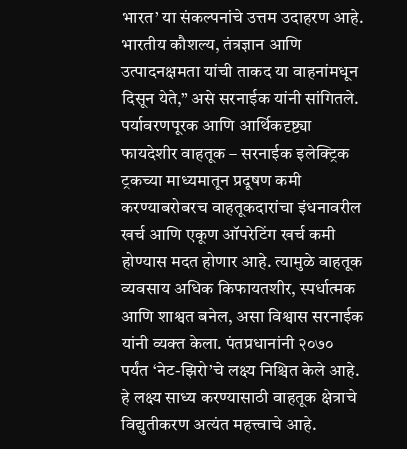भारत’ या संकल्पनांचे उत्तम उदाहरण आहे. भारतीय कौशल्य, तंत्रज्ञान आणि उत्पादनक्षमता यांची ताकद या वाहनांमधून दिसून येते,” असे सरनाईक यांनी सांगितले. पर्यावरणपूरक आणि आर्थिकदृष्ट्या फायदेशीर वाहतूक – सरनाईक इलेक्ट्रिक ट्रकच्या माध्यमातून प्रदूषण कमी करण्याबरोबरच वाहतूकदारांचा इंधनावरील खर्च आणि एकूण ऑपरेटिंग खर्च कमी होण्यास मदत होणार आहे. त्यामुळे वाहतूक व्यवसाय अधिक किफायतशीर, स्पर्धात्मक आणि शाश्वत बनेल, असा विश्वास सरनाईक यांनी व्यक्त केला. पंतप्रधानांनी २०७० पर्यंत ‘नेट-झिरो’चे लक्ष्य निश्चित केले आहे. हे लक्ष्य साध्य करण्यासाठी वाहतूक क्षेत्राचे विद्युतीकरण अत्यंत महत्त्वाचे आहे.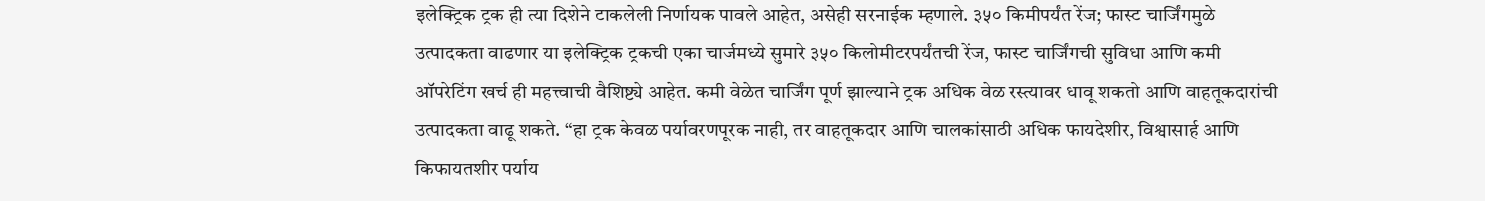इलेक्ट्रिक ट्रक ही त्या दिशेने टाकलेली निर्णायक पावले आहेत, असेही सरनाईक म्हणाले. ३५० किमीपर्यंत रेंज; फास्ट चार्जिंगमुळे उत्पादकता वाढणार या इलेक्ट्रिक ट्रकची एका चार्जमध्ये सुमारे ३५० किलोमीटरपर्यंतची रेंज, फास्ट चार्जिंगची सुविधा आणि कमी ऑपरेटिंग खर्च ही महत्त्वाची वैशिष्ट्ये आहेत. कमी वेळेत चार्जिंग पूर्ण झाल्याने ट्रक अधिक वेळ रस्त्यावर धावू शकतो आणि वाहतूकदारांची उत्पादकता वाढू शकते. “हा ट्रक केवळ पर्यावरणपूरक नाही, तर वाहतूकदार आणि चालकांसाठी अधिक फायदेशीर, विश्वासार्ह आणि किफायतशीर पर्याय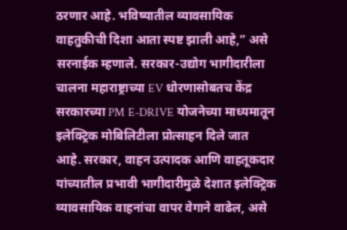ठरणार आहे. भविष्यातील व्यावसायिक वाहतुकीची दिशा आता स्पष्ट झाली आहे,” असे सरनाईक म्हणाले. सरकार-उद्योग भागीदारीला चालना महाराष्ट्राच्या EV धोरणासोबतच केंद्र सरकारच्या PM E-DRIVE योजनेच्या माध्यमातून इलेक्ट्रिक मोबिलिटीला प्रोत्साहन दिले जात आहे. सरकार, वाहन उत्पादक आणि वाहतूकदार यांच्यातील प्रभावी भागीदारीमुळे देशात इलेक्ट्रिक व्यावसायिक वाहनांचा वापर वेगाने वाढेल, असे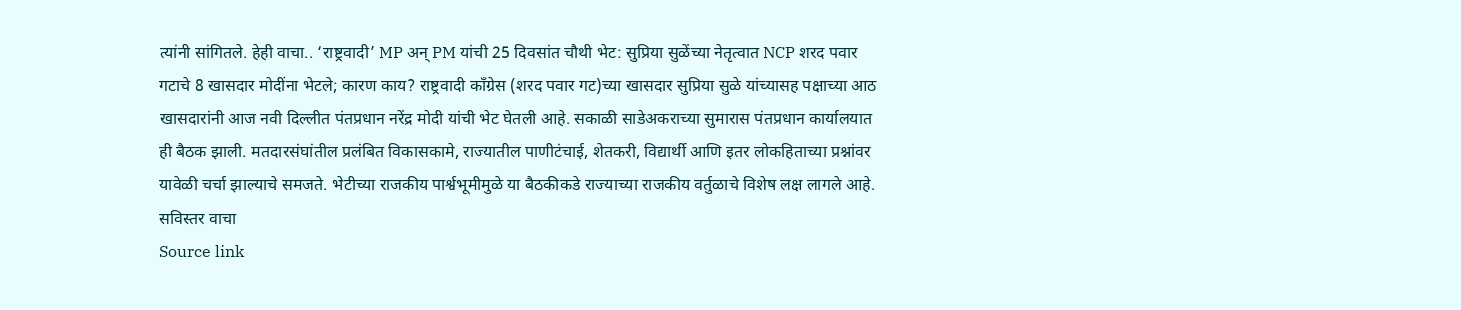त्यांनी सांगितले. हेही वाचा.. ‘राष्ट्रवादी’ MP अन् PM यांची 25 दिवसांत चौथी भेट: सुप्रिया सुळेंच्या नेतृत्वात NCP शरद पवार गटाचे 8 खासदार मोदींना भेटले; कारण काय? राष्ट्रवादी काँग्रेस (शरद पवार गट)च्या खासदार सुप्रिया सुळे यांच्यासह पक्षाच्या आठ खासदारांनी आज नवी दिल्लीत पंतप्रधान नरेंद्र मोदी यांची भेट घेतली आहे. सकाळी साडेअकराच्या सुमारास पंतप्रधान कार्यालयात ही बैठक झाली. मतदारसंघांतील प्रलंबित विकासकामे, राज्यातील पाणीटंचाई, शेतकरी, विद्यार्थी आणि इतर लोकहिताच्या प्रश्नांवर यावेळी चर्चा झाल्याचे समजते. भेटीच्या राजकीय पार्श्वभूमीमुळे या बैठकीकडे राज्याच्या राजकीय वर्तुळाचे विशेष लक्ष लागले आहे. सविस्तर वाचा
Source link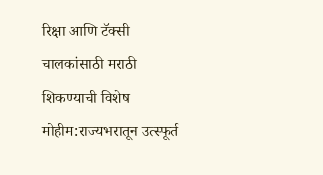रिक्षा आणि टॅक्सी चालकांसाठी मराठी शिकण्याची विशेष मोहीम:राज्यभरातून उत्स्फूर्त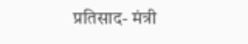प्रतिसाद- मंत्री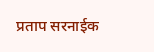प्रताप सरनाईक